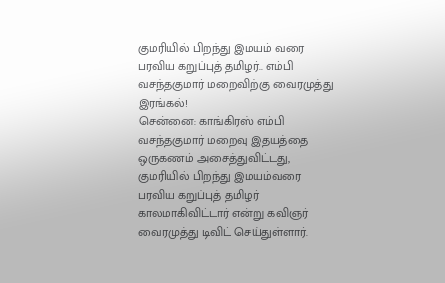குமரியில் பிறந்து இமயம் வரை பரவிய கறுப்புத் தமிழர்.. எம்பி வசந்தகுமார் மறைவிற்கு வைரமுத்து இரங்கல்!
சென்னை: காங்கிரஸ் எம்பி வசந்தகுமார் மறைவு இதயத்தை ஒருகணம் அசைத்துவிட்டது, குமரியில் பிறந்து இமயம்வரை பரவிய கறுப்புத் தமிழர் காலமாகிவிட்டார் என்று கவிஞர் வைரமுத்து டிவிட் செய்துள்ளார்.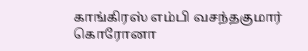காங்கிரஸ் எம்பி வசந்தகுமார் கொரோனா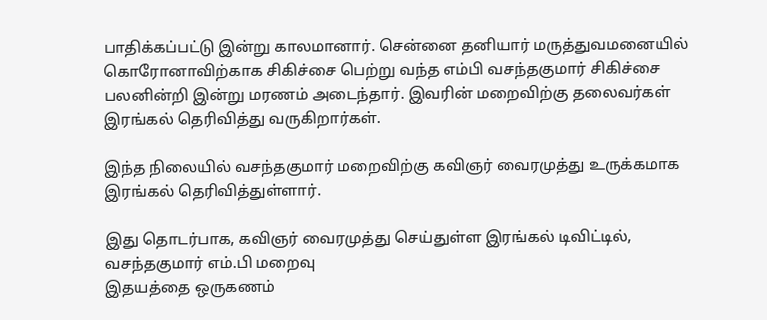பாதிக்கப்பட்டு இன்று காலமானார். சென்னை தனியார் மருத்துவமனையில் கொரோனாவிற்காக சிகிச்சை பெற்று வந்த எம்பி வசந்தகுமார் சிகிச்சை பலனின்றி இன்று மரணம் அடைந்தார். இவரின் மறைவிற்கு தலைவர்கள் இரங்கல் தெரிவித்து வருகிறார்கள்.

இந்த நிலையில் வசந்தகுமார் மறைவிற்கு கவிஞர் வைரமுத்து உருக்கமாக இரங்கல் தெரிவித்துள்ளார்.

இது தொடர்பாக, கவிஞர் வைரமுத்து செய்துள்ள இரங்கல் டிவிட்டில்,
வசந்தகுமார் எம்.பி மறைவு
இதயத்தை ஒருகணம்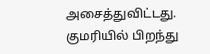அசைத்துவிட்டது.
குமரியில் பிறந்து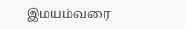இமயம்வரை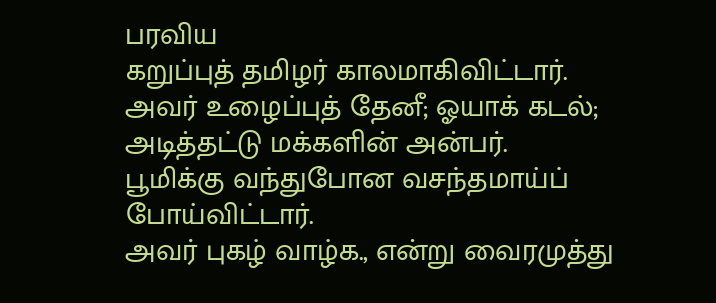பரவிய
கறுப்புத் தமிழர் காலமாகிவிட்டார்.
அவர் உழைப்புத் தேனீ; ஓயாக் கடல்;
அடித்தட்டு மக்களின் அன்பர்.
பூமிக்கு வந்துபோன வசந்தமாய்ப் போய்விட்டார்.
அவர் புகழ் வாழ்க., என்று வைரமுத்து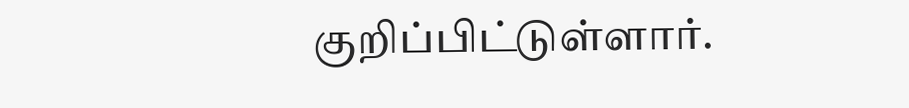குறிப்பிட்டுள்ளார்.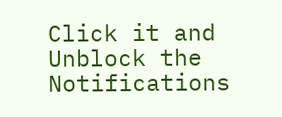Click it and Unblock the Notifications